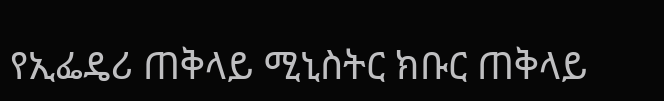የኢፌዴሪ ጠቅላይ ሚኒስትር ክቡር ጠቅላይ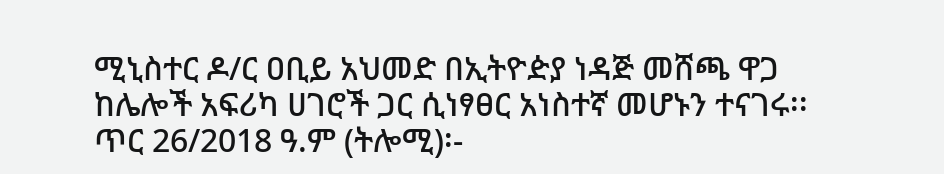ሚኒስተር ዶ/ር ዐቢይ አህመድ በኢትዮዽያ ነዳጅ መሸጫ ዋጋ ከሌሎች አፍሪካ ሀገሮች ጋር ሲነፃፀር አነስተኛ መሆኑን ተናገሩ፡፡
ጥር 26/2018 ዓ.ም (ትሎሚ)፡-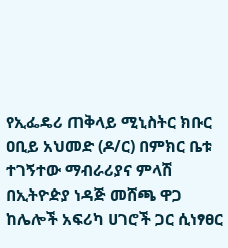የኢፌዴሪ ጠቅላይ ሚኒስትር ክቡር ዐቢይ አህመድ (ዶ/ር) በምክር ቤቱ ተገኝተው ማብራሪያና ምላሽ በኢትዮዽያ ነዳጅ መሸጫ ዋጋ ከሌሎች አፍሪካ ሀገሮች ጋር ሲነፃፀር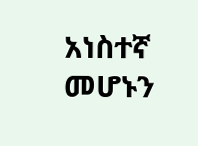አነስተኛ መሆኑን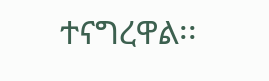ተናግረዋል፡፡